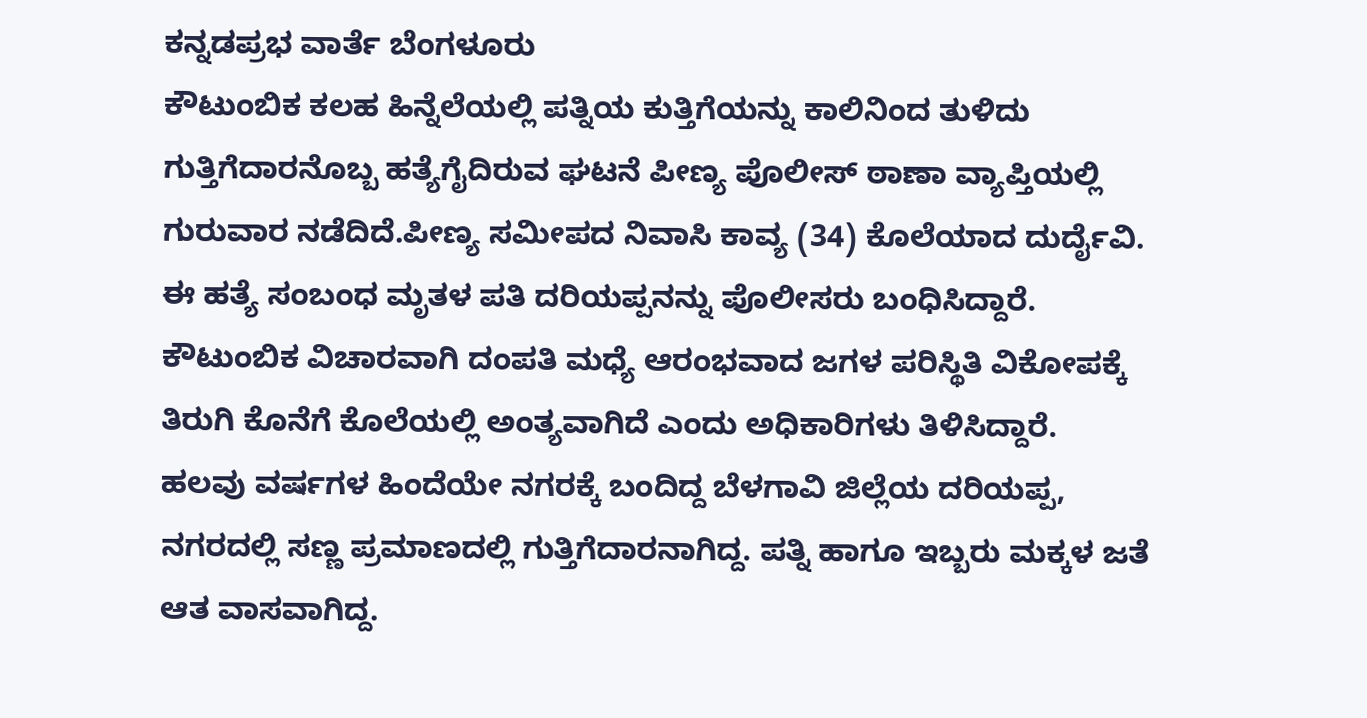ಕನ್ನಡಪ್ರಭ ವಾರ್ತೆ ಬೆಂಗಳೂರು
ಕೌಟುಂಬಿಕ ಕಲಹ ಹಿನ್ನೆಲೆಯಲ್ಲಿ ಪತ್ನಿಯ ಕುತ್ತಿಗೆಯನ್ನು ಕಾಲಿನಿಂದ ತುಳಿದು ಗುತ್ತಿಗೆದಾರನೊಬ್ಬ ಹತ್ಯೆಗೈದಿರುವ ಘಟನೆ ಪೀಣ್ಯ ಪೊಲೀಸ್ ಠಾಣಾ ವ್ಯಾಪ್ತಿಯಲ್ಲಿ ಗುರುವಾರ ನಡೆದಿದೆ.ಪೀಣ್ಯ ಸಮೀಪದ ನಿವಾಸಿ ಕಾವ್ಯ (34) ಕೊಲೆಯಾದ ದುರ್ದೈವಿ. ಈ ಹತ್ಯೆ ಸಂಬಂಧ ಮೃತಳ ಪತಿ ದರಿಯಪ್ಪನನ್ನು ಪೊಲೀಸರು ಬಂಧಿಸಿದ್ದಾರೆ. ಕೌಟುಂಬಿಕ ವಿಚಾರವಾಗಿ ದಂಪತಿ ಮಧ್ಯೆ ಆರಂಭವಾದ ಜಗಳ ಪರಿಸ್ಥಿತಿ ವಿಕೋಪಕ್ಕೆ ತಿರುಗಿ ಕೊನೆಗೆ ಕೊಲೆಯಲ್ಲಿ ಅಂತ್ಯವಾಗಿದೆ ಎಂದು ಅಧಿಕಾರಿಗಳು ತಿಳಿಸಿದ್ದಾರೆ.
ಹಲವು ವರ್ಷಗಳ ಹಿಂದೆಯೇ ನಗರಕ್ಕೆ ಬಂದಿದ್ದ ಬೆಳಗಾವಿ ಜಿಲ್ಲೆಯ ದರಿಯಪ್ಪ, ನಗರದಲ್ಲಿ ಸಣ್ಣ ಪ್ರಮಾಣದಲ್ಲಿ ಗುತ್ತಿಗೆದಾರನಾಗಿದ್ದ. ಪತ್ನಿ ಹಾಗೂ ಇಬ್ಬರು ಮಕ್ಕಳ ಜತೆ ಆತ ವಾಸವಾಗಿದ್ದ.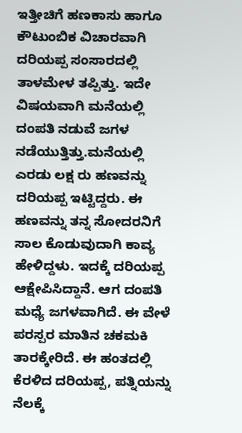ಇತ್ತೀಚಿಗೆ ಹಣಕಾಸು ಹಾಗೂ ಕೌಟುಂಬಿಕ ವಿಚಾರವಾಗಿ ದರಿಯಪ್ಪ ಸಂಸಾರದಲ್ಲಿ ತಾಳಮೇಳ ತಪ್ಪಿತ್ತು. ಇದೇ ವಿಷಯವಾಗಿ ಮನೆಯಲ್ಲಿ ದಂಪತಿ ನಡುವೆ ಜಗಳ ನಡೆಯುತ್ತಿತ್ತು.ಮನೆಯಲ್ಲಿ ಎರಡು ಲಕ್ಷ ರು ಹಣವನ್ನು ದರಿಯಪ್ಪ ಇಟ್ಟಿದ್ದರು. ಈ ಹಣವನ್ನು ತನ್ನ ಸೋದರನಿಗೆ ಸಾಲ ಕೊಡುವುದಾಗಿ ಕಾವ್ಯ ಹೇಳಿದ್ದಳು. ಇದಕ್ಕೆ ದರಿಯಪ್ಪ ಆಕ್ಷೇಪಿಸಿದ್ದಾನೆ. ಆಗ ದಂಪತಿ ಮಧ್ಯೆ ಜಗಳವಾಗಿದೆ. ಈ ವೇಳೆ ಪರಸ್ಪರ ಮಾತಿನ ಚಕಮಕಿ ತಾರಕ್ಕೇರಿದೆ. ಈ ಹಂತದಲ್ಲಿ ಕೆರಳಿದ ದರಿಯಪ್ಪ, ಪತ್ನಿಯನ್ನು ನೆಲಕ್ಕೆ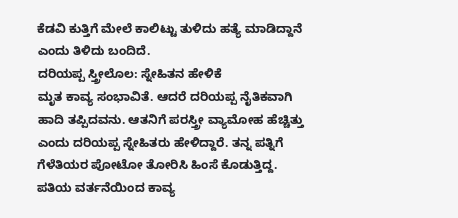ಕೆಡವಿ ಕುತ್ತಿಗೆ ಮೇಲೆ ಕಾಲಿಟ್ಟು ತುಳಿದು ಹತ್ಯೆ ಮಾಡಿದ್ದಾನೆ ಎಂದು ತಿಳಿದು ಬಂದಿದೆ.
ದರಿಯಪ್ಪ ಸ್ತ್ರೀಲೊಲ: ಸ್ನೇಹಿತನ ಹೇಳಿಕೆ
ಮೃತ ಕಾವ್ಯ ಸಂಭಾವಿತೆ. ಆದರೆ ದರಿಯಪ್ಪ ನೈತಿಕವಾಗಿ ಹಾದಿ ತಪ್ಪಿದವನು. ಆತನಿಗೆ ಪರಸ್ತ್ರೀ ವ್ಯಾಮೋಹ ಹೆಚ್ಚಿತ್ತು ಎಂದು ದರಿಯಪ್ಪ ಸ್ನೇಹಿತರು ಹೇಳಿದ್ದಾರೆ. ತನ್ನ ಪತ್ನಿಗೆ ಗೆಳೆತಿಯರ ಪೋಟೋ ತೋರಿಸಿ ಹಿಂಸೆ ಕೊಡುತ್ತಿದ್ದ. ಪತಿಯ ವರ್ತನೆಯಿಂದ ಕಾವ್ಯ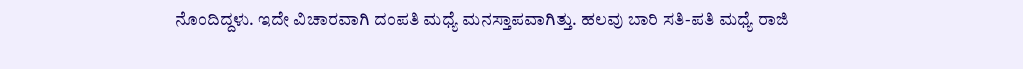ನೊಂದಿದ್ದಳು. ಇದೇ ವಿಚಾರವಾಗಿ ದಂಪತಿ ಮಧ್ಯೆ ಮನಸ್ತಾಪವಾಗಿತ್ತು. ಹಲವು ಬಾರಿ ಸತಿ-ಪತಿ ಮಧ್ಯೆ ರಾಜಿ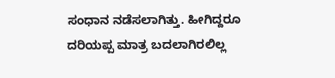ಸಂಧಾನ ನಡೆಸಲಾಗಿತ್ತು. ಹೀಗಿದ್ದರೂ ದರಿಯಪ್ಪ ಮಾತ್ರ ಬದಲಾಗಿರಲಿಲ್ಲ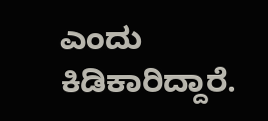ಎಂದು ಕಿಡಿಕಾರಿದ್ದಾರೆ.